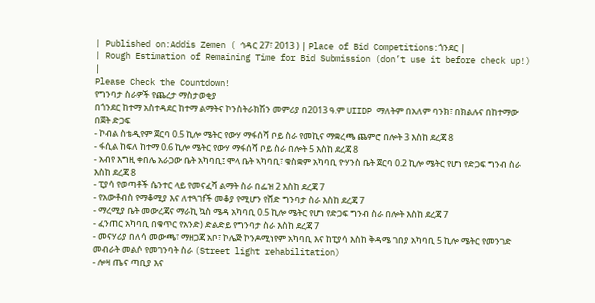| Published on:Addis Zemen ( ኅዳር 27፣ 2013 ) | Place of Bid Competitions:ጎንደር |
| Rough Estimation of Remaining Time for Bid Submission (don’t use it before check up!) |
Please Check the Countdown!
የግንባታ ስራዎች የጨረታ ማስታወቂያ
በጎንደር ከተማ አስተዳደር ከተማ ልማትና ኮንስትራክሽን መምሪያ በ2013 ዓ.ም UIIDP ማለትም በአለም ባንክ፣ በክልሉና በከተማው በጀት ድጋፍ
- ኮብል ስቴዲየም ጀርባ 0.5 ኪሎ ሜትር የውሃ ማፋሰሻ ቦይ ስራ የመኪና ማቋረጫ ጨምሮ በሎት 3 እስከ ደረጃ 8
- ፋሲል ከፍለ ከተማ 0.6 ኪሎ ሜትር የውሃ ማፋሰሻ ቦይ ስራ በሎት 5 እስከ ደረጃ 8
- አብየ እግዚ ቀበሌ አራጋው ቤት አካባቢ፤ ሞላ ቤት ኣካባቢ፣ ቁስቋም አካባቢ ዮሃንስ ቤት ጀርባ 0.2 ኪሎ ሜትር የሆነ የድጋፍ ግንብ ስራ እስከ ደረጃ 8
- ፒያሳ የወጣቶች ሴንተር ላይ የመናፈሻ ልማት ስራ በፌዝ 2 እስከ ደረጃ 7
- የአውቶብስ የማቆሚያ እና ለተጓገfች መቆያ የሚሆን የሸድ ግንባታ ስራ እስከ ደረጃ 7
- ማረሚያ ቤት መውረጃና ማራኪ ኳስ ሜዳ አካባቢ 0.5 ኪሎ ሜትር የሆነ የድጋፍ ግንብ ስራ በሎት እስከ ደረጃ 7
- ፈንጠር አካባቢ በቁጥር የአንድ) ድልድይ የግንባታ ስራ እስከ ደረጃ 7
- መናሃሪያ በለሳ መውጫ፣ ማዘጋጃ አቦ፣ ኮሌጅ ኮንዶሚነየም አካባቢ እና ከፒያሳ እስከ ቅዳሜ ገበያ አካባቢ 5 ኪሎ ሜትር የመንገድ መብራት መልሶ የመገንባት ስራ (Street light rehabilitation)
- ሎዛ ጤና ጣቢያ እና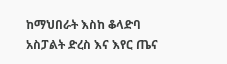ከማህበራት እስከ ቆላድባ አስፓልት ድረስ እና እየር ጤና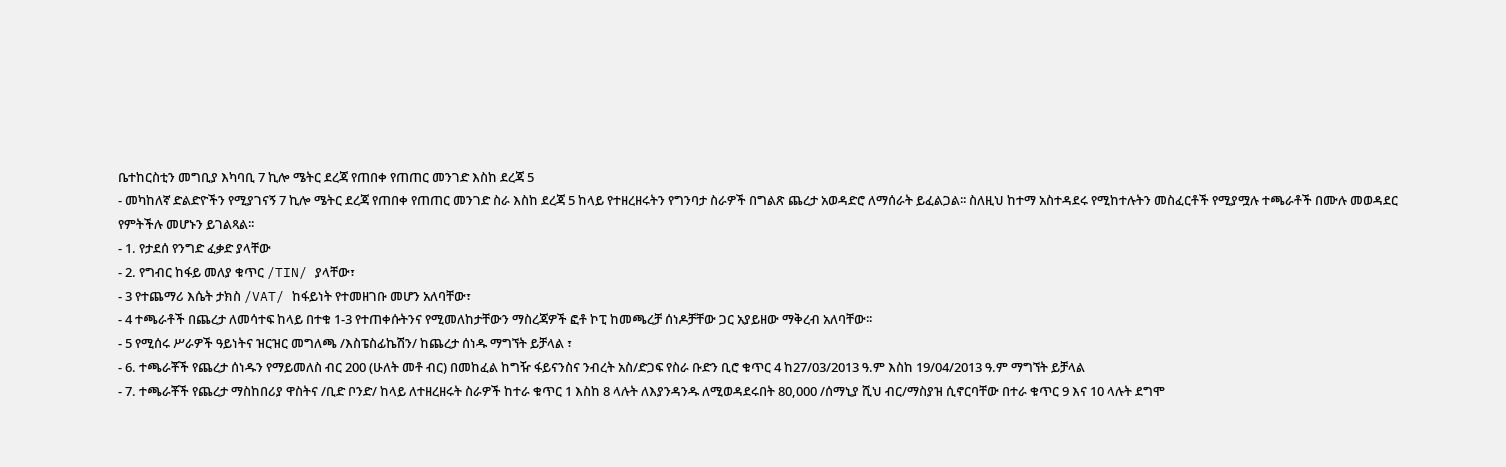ቤተከርስቲን መግቢያ እካባቢ 7 ኪሎ ሜትር ደረጃ የጠበቀ የጠጠር መንገድ እስከ ደረጃ 5
- መካከለኛ ድልድዮችን የሚያገናኝ 7 ኪሎ ሜትር ደረጃ የጠበቀ የጠጠር መንገድ ስራ እስከ ደረጃ 5 ከላይ የተዘረዘሩትን የግንባታ ስራዎች በግልጽ ጨረታ አወዳድሮ ለማሰራት ይፈልጋል፡፡ ስለዚህ ከተማ አስተዳደሩ የሚከተሉትን መስፈርቶች የሚያሟሉ ተጫራቶች በሙሉ መወዳደር የምትችሉ መሆኑን ይገልጻል፡፡
- 1. የታደሰ የንግድ ፈቃድ ያላቸው
- 2. የግብር ከፋይ መለያ ቁጥር /TIN/ ያላቸው፣
- 3 የተጨማሪ እሴት ታክስ /VAT/ ከፋይነት የተመዘገቡ መሆን አለባቸው፣
- 4 ተጫራቶች በጨረታ ለመሳተፍ ከላይ በተቁ 1-3 የተጠቀሱትንና የሚመለከታቸውን ማስረጃዎች ፎቶ ኮፒ ከመጫረቻ ሰነዶቻቸው ጋር አያይዘው ማቅረብ አለባቸው፡፡
- 5 የሚሰሩ ሥራዎች ዓይነትና ዝርዝር መግለጫ /እስፔስፊኬሽን/ ከጨረታ ሰነዱ ማግኘት ይቻላል ፣
- 6. ተጫራቾች የጨረታ ሰነዱን የማይመለስ ብር 200 (ሁለት መቶ ብር) በመከፈል ከግዥ ፋይናንስና ንብረት አስ/ድጋፍ የስራ ቡድን ቢሮ ቁጥር 4 ከ27/03/2013 ዓ.ም እስከ 19/04/2013 ዓ.ም ማግኘት ይቻላል
- 7. ተጫራቾች የጨረታ ማስከበሪያ ዋስትና /ቢድ ቦንድ/ ከላይ ለተዘረዘሩት ስራዎች ከተራ ቁጥር 1 እስከ 8 ላሉት ለእያንዳንዱ ለሚወዳደሩበት 80,000 /ሰማኒያ ሺህ ብር/ማስያዝ ሲኖርባቸው በተራ ቁጥር 9 እና 10 ላሉት ደግሞ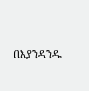በእያንዳንዱ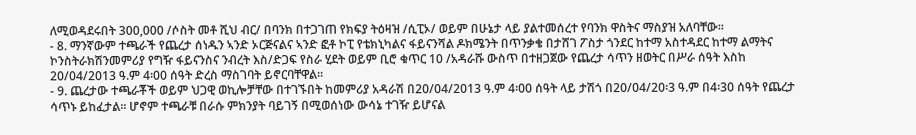ለሚወዳደሩበት 300,000 /ሶስት መቶ ሺህ ብር/ በባንክ በተጋገጠ የክፍያ ትዕዛዝ /ሲፒኦ/ ወይም በሁኔታ ላይ ያልተመሰረተ የባንክ ዋስትና ማስያዝ አለባቸው፡፡
- 8. ማንኛውም ተጫራች የጨረታ ሰነዱን ኣንድ ኦርጅናልና ኣንድ ፎቶ ኮፒ የቴክኒካልና ፋይናንሻል ዶክሜንት በጥንቃቄ በታሸገ ፖስታ ጎንደር ከተማ አስተዳደር ከተማ ልማትና ኮንስትራክሽንመምሪያ የግዥ ፋይናንስና ንብረት እስ/ድጋፍ የስራ ሂደት ወይም ቢሮ ቁጥር 10 /አዳራሹ ውስጥ በተዘጋጀው የጨረታ ሳጥን ዘወትር በሥራ ሰዓት እስከ 20/04/2013 ዓ.ም 4፡00 ሰዓት ድረስ ማስገባት ይኖርባቸዋል፡፡
- 9. ጨረታው ተጫራቾች ወይም ህጋዊ ወኪሎቻቸው በተገኙበት ከመምሪያ አዳራሽ በ20/04/2013 ዓ.ም 4፡00 ሰዓት ላይ ታሽጎ በ20/04/20፡3 ዓ.ም በ4፡30 ሰዓት የጨረታ ሳጥኑ ይከፈታል። ሆኖም ተጫራቹ በራሱ ምክንያት ባይገኝ በሚወሰነው ውሳኔ ተገዥ ይሆናል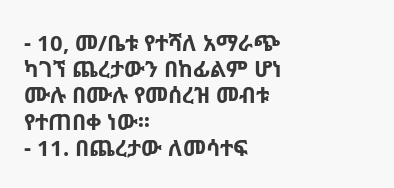- 10, መ/ቤቱ የተሻለ አማራጭ ካገኘ ጨረታውን በከፊልም ሆነ ሙሉ በሙሉ የመሰረዝ መብቱ የተጠበቀ ነው፡፡
- 11. በጨረታው ለመሳተፍ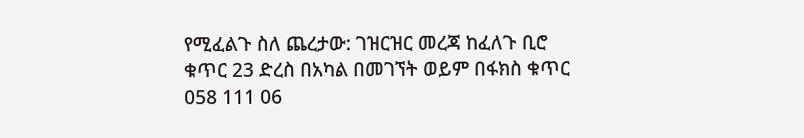የሚፈልጉ ስለ ጨረታው: ገዝርዝር መረጃ ከፈለጉ ቢሮ ቁጥር 23 ድረስ በአካል በመገኘት ወይም በፋክስ ቁጥር 058 111 06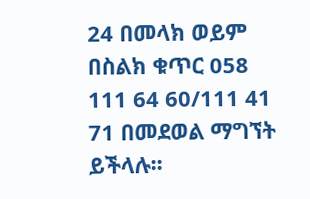24 በመላክ ወይም በስልክ ቁጥር 058 111 64 60/111 41 71 በመደወል ማግኘት ይችላሉ፡፡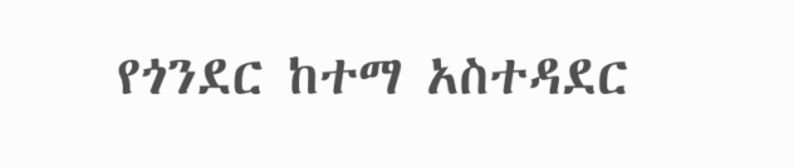የጎንደር ከተማ አስተዳደር